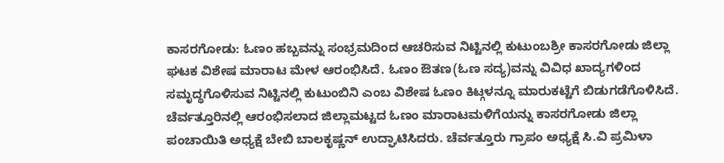ಕಾಸರಗೋಡು: ಓಣಂ ಹಬ್ಬವನ್ನು ಸಂಭ್ರಮದಿಂದ ಆಚರಿಸುವ ನಿಟ್ಟಿನಲ್ಲಿ ಕುಟುಂಬಶ್ರೀ ಕಾಸರಗೋಡು ಜಿಲ್ಲಾ ಘಟಕ ವಿಶೇಷ ಮಾರಾಟ ಮೇಳ ಆರಂಭಿಸಿದೆ. ಓಣಂ ಔತಣ(ಓಣ ಸದ್ಯ)ವನ್ನು ವಿವಿಧ ಖಾದ್ಯಗಳಿಂದ ಸಮೃದ್ಧಗೊಳಿಸುವ ನಿಟ್ಟಿನಲ್ಲಿ ಕುಟುಂಬಿನಿ ಎಂಬ ವಿಶೇಷ ಓಣಂ ಕಿಟ್ಗಳನ್ನೂ ಮಾರುಕಟ್ಟೆಗೆ ಬಿಡುಗಡೆಗೊಳಿಸಿದೆ.
ಚೆರ್ವತ್ತೂರಿನಲ್ಲಿ ಆರಂಭಿಸಲಾದ ಜಿಲ್ಲಾಮಟ್ಟದ ಓಣಂ ಮಾರಾಟಮಳಿಗೆಯನ್ನು ಕಾಸರಗೋಡು ಜಿಲ್ಲಾ ಪಂಚಾಯಿತಿ ಅಧ್ಯಕ್ಷೆ ಬೇಬಿ ಬಾಲಕೃಷ್ಣನ್ ಉದ್ಘಾಟಿಸಿದರು. ಚೆರ್ವತ್ತೂರು ಗ್ರಾಪಂ ಅಧ್ಯಕ್ಷೆ ಸಿ.ವಿ ಪ್ರಮಿಳಾ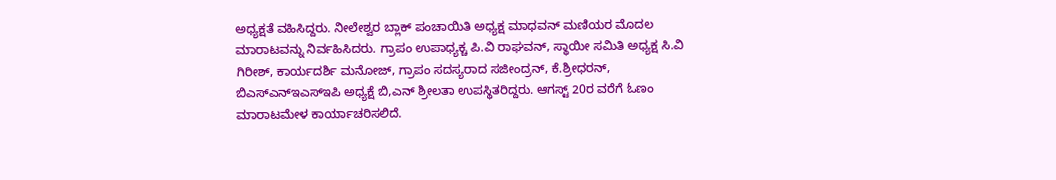ಅಧ್ಯಕ್ಷತೆ ವಹಿಸಿದ್ದರು. ನೀಲೇಶ್ವರ ಬ್ಲಾಕ್ ಪಂಚಾಯಿತಿ ಅಧ್ಯಕ್ಷ ಮಾಧವನ್ ಮಣಿಯರ ಮೊದಲ ಮಾರಾಟವನ್ನು ನಿರ್ವಹಿಸಿದರು. ಗ್ರಾಪಂ ಉಪಾಧ್ಯಕ್ಚ ಪಿ.ವಿ ರಾಘವನ್, ಸ್ಥಾಯೀ ಸಮಿತಿ ಅಧ್ಯಕ್ಷ ಸಿ.ವಿ ಗಿರೀಶ್, ಕಾರ್ಯದರ್ಶಿ ಮನೋಜ್, ಗ್ರಾಪಂ ಸದಸ್ಯರಾದ ಸಜೀಂದ್ರನ್, ಕೆ.ಶ್ರೀಧರನ್, ಬಿಎಸ್ಎನ್ಇಎಸ್ಇಪಿ ಅಧ್ಯಕ್ಷೆ ಬಿ,ಎನ್ ಶ್ರೀಲತಾ ಉಪಸ್ಥಿತರಿದ್ದರು. ಆಗಸ್ಟ್ 20ರ ವರೆಗೆ ಓಣಂ ಮಾರಾಟಮೇಳ ಕಾರ್ಯಾಚರಿಸಲಿದೆ.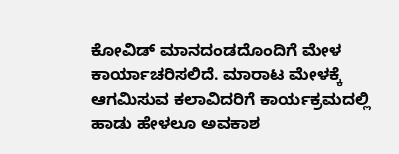ಕೋವಿಡ್ ಮಾನದಂಡದೊಂದಿಗೆ ಮೇಳ ಕಾರ್ಯಾಚರಿಸಲಿದೆ. ಮಾರಾಟ ಮೇಳಕ್ಕೆ ಆಗಮಿಸುವ ಕಲಾವಿದರಿಗೆ ಕಾರ್ಯಕ್ರಮದಲ್ಲಿ ಹಾಡು ಹೇಳಲೂ ಅವಕಾಶ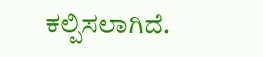ಕಲ್ಪಿಸಲಾಗಿದೆ.